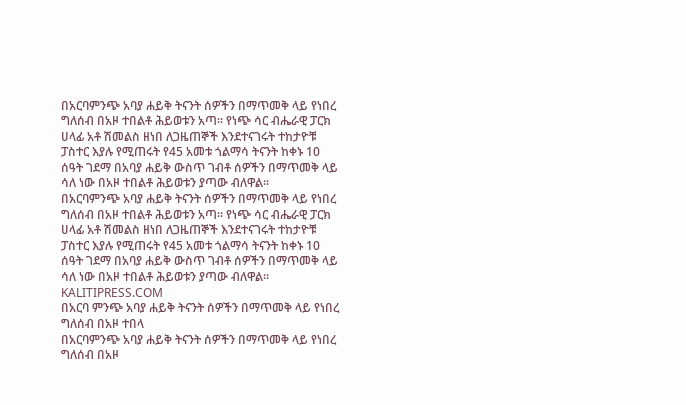በአርባምንጭ አባያ ሐይቅ ትናንት ሰዎችን በማጥመቅ ላይ የነበረ ግለሰብ በአዞ ተበልቶ ሕይወቱን አጣ። የነጭ ሳር ብሔራዊ ፓርክ ሀላፊ አቶ ሽመልስ ዘነበ ለጋዜጠኞች እንደተናገሩት ተከታዮቹ ፓስተር እያሉ የሚጠሩት የ45 አመቱ ጎልማሳ ትናንት ከቀኑ 10 ሰዓት ገደማ በአባያ ሐይቅ ውስጥ ገብቶ ሰዎችን በማጥመቅ ላይ ሳለ ነው በአዞ ተበልቶ ሕይወቱን ያጣው ብለዋል።
በአርባምንጭ አባያ ሐይቅ ትናንት ሰዎችን በማጥመቅ ላይ የነበረ ግለሰብ በአዞ ተበልቶ ሕይወቱን አጣ። የነጭ ሳር ብሔራዊ ፓርክ ሀላፊ አቶ ሽመልስ ዘነበ ለጋዜጠኞች እንደተናገሩት ተከታዮቹ ፓስተር እያሉ የሚጠሩት የ45 አመቱ ጎልማሳ ትናንት ከቀኑ 10 ሰዓት ገደማ በአባያ ሐይቅ ውስጥ ገብቶ ሰዎችን በማጥመቅ ላይ ሳለ ነው በአዞ ተበልቶ ሕይወቱን ያጣው ብለዋል።
KALITIPRESS.COM
በአርባ ምንጭ አባያ ሐይቅ ትናንት ሰዎችን በማጥመቅ ላይ የነበረ ግለሰብ በአዞ ተበላ
በአርባምንጭ አባያ ሐይቅ ትናንት ሰዎችን በማጥመቅ ላይ የነበረ ግለሰብ በአዞ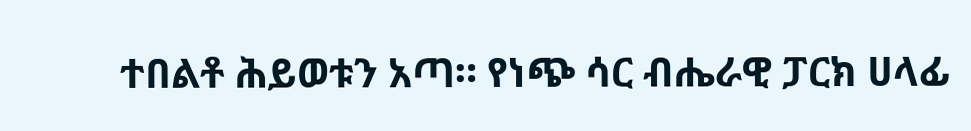ተበልቶ ሕይወቱን አጣ። የነጭ ሳር ብሔራዊ ፓርክ ሀላፊ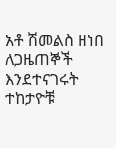አቶ ሽመልስ ዘነበ ለጋዜጠኞች እንደተናገሩት ተከታዮቹ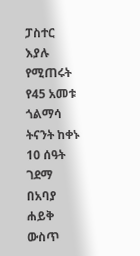ፓስተር እያሉ የሚጠሩት የ45 አመቱ ጎልማሳ ትናንት ከቀኑ 10 ሰዓት ገደማ በአባያ ሐይቅ ውስጥ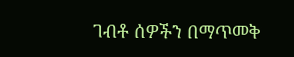ገብቶ ሰዎችን በማጥመቅ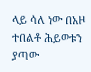ላይ ሳለ ነው በአዞ ተበልቶ ሕይወቱን ያጣው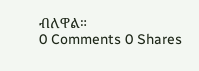ብለዋል።
0 Comments 0 Shares